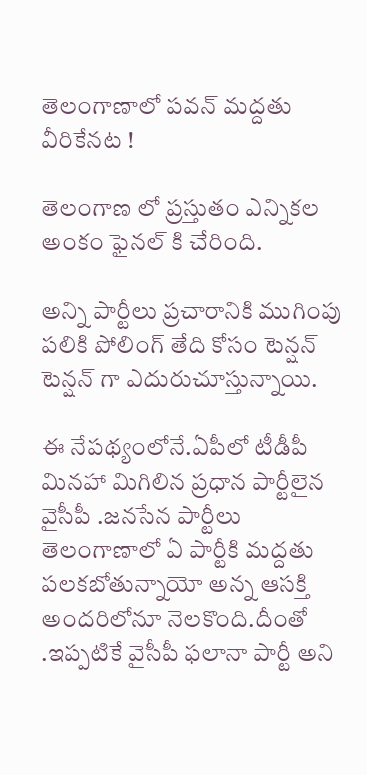తెలంగాణాలో పవన్ మద్దతు వీరికేనట !

తెలంగాణ లో ప్రస్తుతం ఎన్నికల అంకం ఫైనల్ కి చేరింది.

అన్ని పార్టీలు ప్రచారానికి ముగింపు పలికి పోలింగ్ తేది కోసం టెన్షన్ టెన్షన్ గా ఎదురుచూస్తున్నాయి.

ఈ నేపథ్యంలోనే.ఏపీలో టీడీపీ మినహా మిగిలిన ప్రధాన పార్టీలైన వైసీపీ .జనసేన పార్టీలు తెలంగాణాలో ఏ పార్టీకి మద్దతు పలకబోతున్నాయో అన్న ఆసక్తి అందరిలోనూ నెలకొంది.దీంతో .ఇప్పటికే వైసీపీ ఫలానా పార్టీ అని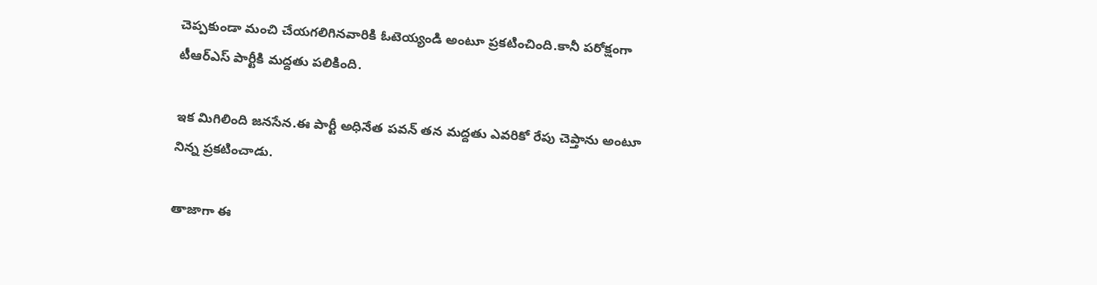చెప్పకుండా మంచి చేయగలిగినవారికి ఓటెయ్యండి అంటూ ప్రకటించింది.కానీ పరోక్షంగా టీఆర్ఎస్ పార్టీకి మద్దతు పలికింది.

ఇక మిగిలింది జనసేన.ఈ పార్టీ అధినేత పవన్ తన మద్దతు ఎవరికో రేపు చెప్తాను అంటూ నిన్న ప్రకటించాడు.

తాజాగా ఈ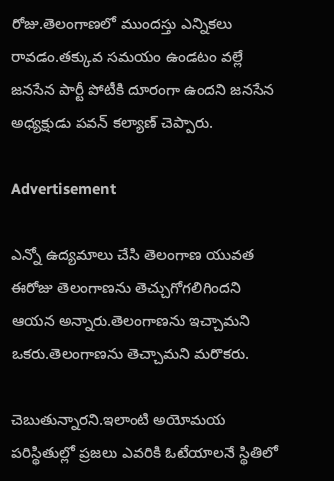రోజు.తెలంగాణలో ముందస్తు ఎన్నికలు రావడం.తక్కువ సమయం ఉండటం వల్లే జనసేన పార్టీ పోటీకి దూరంగా ఉందని జనసేన అధ్యక్షుడు పవన్ కల్యాణ్ చెప్పారు.

Advertisement

ఎన్నో ఉద్యమాలు చేసి తెలంగాణ యువత ఈరోజు తెలంగాణను తెచ్చుగోగలిగిందని ఆయన అన్నారు.తెలంగాణను ఇచ్చామని ఒకరు.తెలంగాణను తెచ్చామని మరొకరు.

చెబుతున్నారని.ఇలాంటి అయోమయ పరిస్థితుల్లో ప్రజలు ఎవరికి ఓటేయాలనే స్థితిలో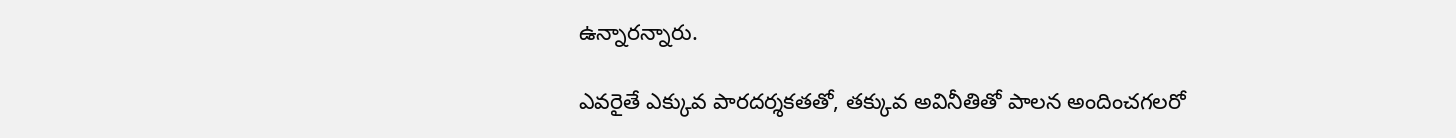ఉన్నారన్నారు.

ఎవరైతే ఎక్కువ పారదర్శకతతో, తక్కువ అవినీతితో పాలన అందించగలరో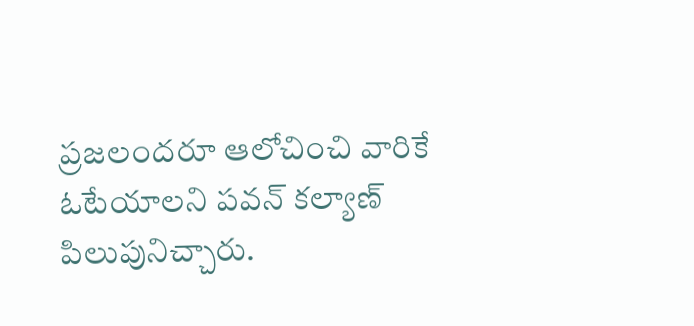ప్రజలందరూ ఆలోచించి వారికే ఓటేయాలని పవన్ కల్యాణ్ పిలుపునిచ్చారు.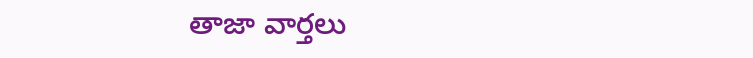తాజా వార్తలు